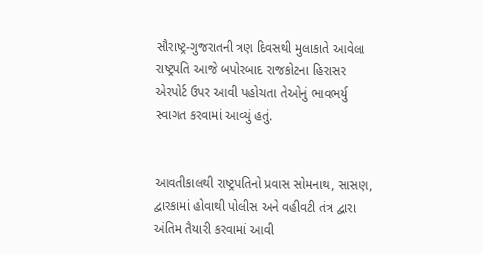સૌરાષ્ટ્ર-ગુજરાતની ત્રણ દિવસથી મુલાકાતે આવેલા રાષ્ટ્રપતિ આજે બપોરબાદ રાજકોટના હિરાસર એરપોર્ટ ઉપર આવી પહોચતા તેઓનું ભાવભર્યુ સ્વાગત કરવામાં આવ્યું હતું.


આવતીકાલથી રાષ્ટ્રપતિનો પ્રવાસ સોમનાથ, સાસણ, દ્વારકામાં હોવાથી પોલીસ અને વહીવટી તંત્ર દ્વારા અંતિમ તૈયારી કરવામાં આવી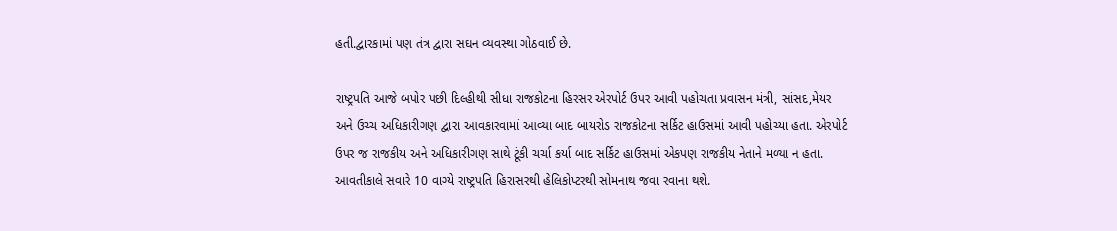હતી.દ્વારકામાં પણ તંત્ર દ્વારા સઘન વ્યવસ્થા ગોઠવાઈ છે.

રાષ્ટ્રપતિ આજે બપોર પછી દિલ્હીથી સીધા રાજકોટના હિરસર એરપોર્ટ ઉપર આવી પહોચતા પ્રવાસન મંત્રી, સાંસદ,મેયર અને ઉચ્ચ અધિકારીગણ દ્વારા આવકારવામાં આવ્યા બાદ બાયરોડ રાજકોટના સર્કિટ હાઉસમાં આવી પહોચ્યા હતા. એરપોર્ટ ઉપર જ રાજકીય અને અધિકારીગણ સાથે ટૂંકી ચર્ચા કર્યા બાદ સર્કિટ હાઉસમાં એકપણ રાજકીય નેતાને મળ્યા ન હતા. આવતીકાલે સવારે 10 વાગ્યે રાષ્ટ્રપતિ હિરાસરથી હેલિકોપ્ટરથી સોમનાથ જવા રવાના થશે.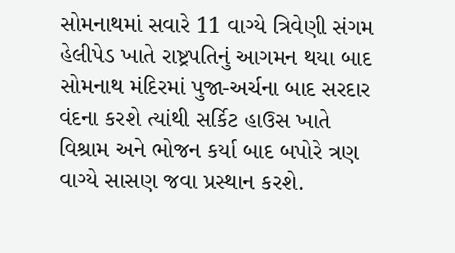સોમનાથમાં સવારે 11 વાગ્યે ત્રિવેણી સંગમ હેલીપેડ ખાતે રાષ્ટ્રપતિનું આગમન થયા બાદ સોમનાથ મંદિરમાં પુજા-અર્ચના બાદ સરદાર વંદના કરશે ત્યાંથી સર્કિટ હાઉસ ખાતે વિશ્રામ અને ભોજન કર્યા બાદ બપોરે ત્રણ વાગ્યે સાસણ જવા પ્રસ્થાન કરશે.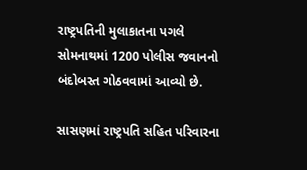રાષ્ટ્રપતિની મુલાકાતના પગલે સોમનાથમાં 1200 પોલીસ જવાનનો બંદોબસ્ત ગોઠવવામાં આવ્યો છે.

સાસણમાં રાષ્ટ્રપતિ સહિત પરિવારના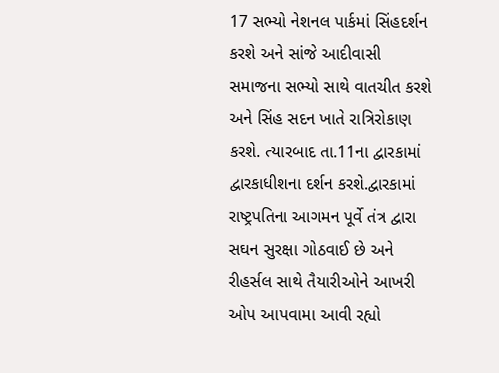17 સભ્યો નેશનલ પાર્કમાં સિંહદર્શન કરશે અને સાંજે આદીવાસી સમાજના સભ્યો સાથે વાતચીત કરશે અને સિંહ સદન ખાતે રાત્રિરોકાણ કરશે. ત્યારબાદ તા.11ના દ્વારકામાં દ્વારકાધીશના દર્શન કરશે.દ્વારકામાં રાષ્ટ્રપતિના આગમન પૂર્વે તંત્ર દ્વારા સઘન સુરક્ષા ગોઠવાઈ છે અને રીહર્સલ સાથે તૈયારીઓને આખરી ઓપ આપવામા આવી રહ્યો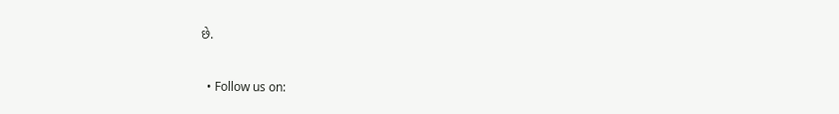છે.


  • Follow us on: